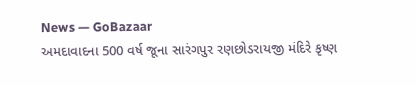News — GoBazaar
અમદાવાદના 500 વર્ષ જૂના સારંગપુર રણછોડરાયજી મંદિરે કૃષ્ણ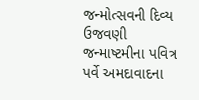જન્મોત્સવની દિવ્ય ઉજવણી
જન્માષ્ટમીના પવિત્ર પર્વે અમદાવાદના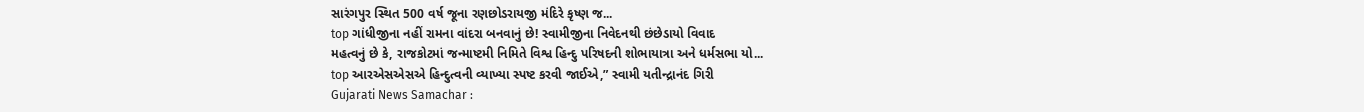સારંગપુર સ્થિત 500 વર્ષ જૂના રણછોડરાયજી મંદિરે કૃષ્ણ જ...
top ગાંધીજીના નહીં રામના વાંદરા બનવાનું છે! સ્વામીજીના નિવેદનથી છંછેડાયો વિવાદ
મહત્વનું છે કે, રાજકોટમાં જન્માષ્ટમી નિમિતે વિશ્વ હિન્દુ પરિષદની શોભાયાત્રા અને ધર્મસભા યો...
top આરએસએસએ હિન્દુત્વની વ્યાખ્યા સ્પષ્ટ કરવી જાઈએ,” સ્વામી યતીન્દ્રાનંદ ગિરી
Gujarati News Samachar :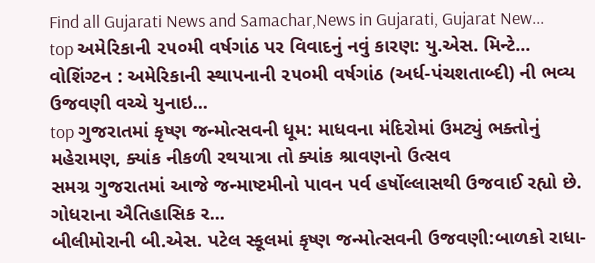Find all Gujarati News and Samachar,News in Gujarati, Gujarat New...
top અમેરિકાની ૨૫૦મી વર્ષગાંઠ પર વિવાદનું નવું કારણ: યુ.એસ. મિન્ટે...
વોશિંગ્ટન : અમેરિકાની સ્થાપનાની ૨૫૦મી વર્ષગાંઠ (અર્ધ-પંચશતાબ્દી) ની ભવ્ય ઉજવણી વચ્ચે યુનાઇ...
top ગુજરાતમાં કૃષ્ણ જન્મોત્સવની ધૂમ: માધવના મંદિરોમાં ઉમટ્યું ભક્તોનું મહેરામણ, ક્યાંક નીકળી રથયાત્રા તો ક્યાંક શ્રાવણનો ઉત્સવ
સમગ્ર ગુજરાતમાં આજે જન્માષ્ટમીનો પાવન પર્વ હર્ષોલ્લાસથી ઉજવાઈ રહ્યો છે. ગોધરાના ઐતિહાસિક ર...
બીલીમોરાની બી.એસ. પટેલ સ્કૂલમાં કૃષ્ણ જન્મોત્સવની ઉજવણી:બાળકો રાધા-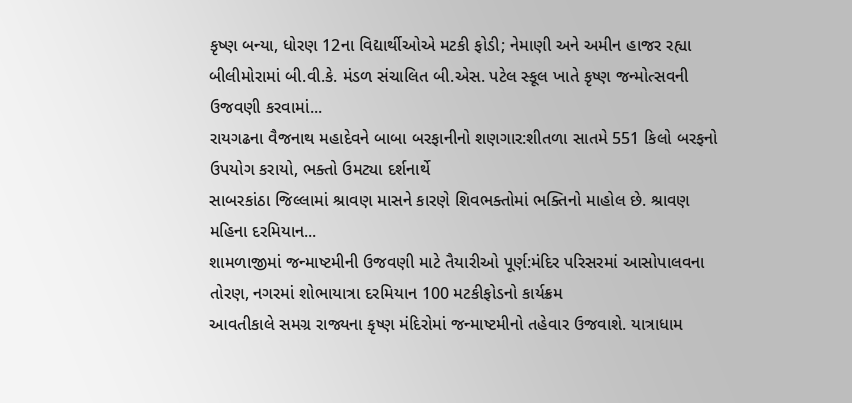કૃષ્ણ બન્યા, ધોરણ 12ના વિદ્યાર્થીઓએ મટકી ફોડી; નેમાણી અને અમીન હાજર રહ્યા
બીલીમોરામાં બી.વી.કે. મંડળ સંચાલિત બી.એસ. પટેલ સ્કૂલ ખાતે કૃષ્ણ જન્મોત્સવની ઉજવણી કરવામાં...
રાયગઢના વૈજનાથ મહાદેવને બાબા બરફાનીનો શણગાર:શીતળા સાતમે 551 કિલો બરફનો ઉપયોગ કરાયો, ભક્તો ઉમટ્યા દર્શનાર્થે
સાબરકાંઠા જિલ્લામાં શ્રાવણ માસને કારણે શિવભક્તોમાં ભક્તિનો માહોલ છે. શ્રાવણ મહિના દરમિયાન...
શામળાજીમાં જન્માષ્ટમીની ઉજવણી માટે તૈયારીઓ પૂર્ણ:મંદિર પરિસરમાં આસોપાલવના તોરણ, નગરમાં શોભાયાત્રા દરમિયાન 100 મટકીફોડનો કાર્યક્રમ
આવતીકાલે સમગ્ર રાજ્યના કૃષ્ણ મંદિરોમાં જન્માષ્ટમીનો તહેવાર ઉજવાશે. યાત્રાધામ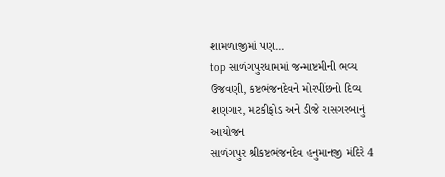શામળાજીમાં પણ...
top સાળંગપુરધામમાં જન્માષ્ટમીની ભવ્ય ઉજવણી, કષ્ટભંજનદેવને મોરપીંછનો દિવ્ય શણગાર, મટકીફોડ અને ડીજે રાસગરબાનું આયોજન
સાળંગપુર શ્રીકષ્ટભંજનદેવ હનુમાનજી મંદિરે 4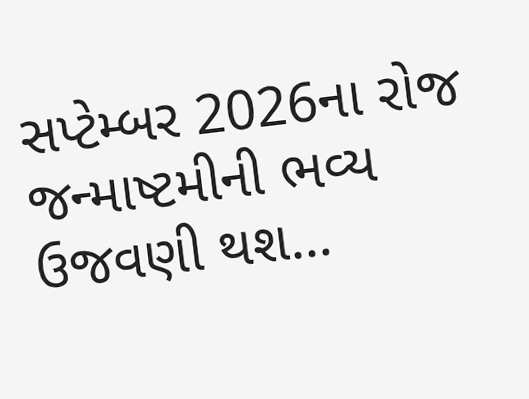સપ્ટેમ્બર 2026ના રોજ જન્માષ્ટમીની ભવ્ય ઉજવણી થશ...